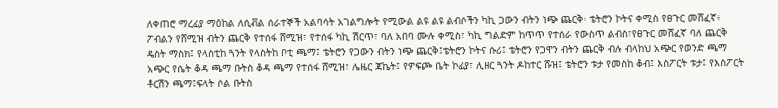ለቀጠሮ ማረፊያ ማዕከል ለሲቭል ሰራተኞች አልባሳት አገልግሎት የሚውል ልዩ ልዩ ልብሶችን ካኪ ጋውን ብትን ነጭ ጨርቅ፡ ቴትሮን ኮትና ቀሚስ የፀጉር መሸፈኛ፥ ፖብልን የሸሚዝ ብትን ጨርቅ የተሰፋ ሸሚዝ፣ የተሰፋ ካኪ ሽርጥ፣ ባለ አበባ ሙሉ ቀሚስ፣ ካኪ ግልድም ከጥጥ የተሰራ የውስጥ ልብስ፣የፀጉር መሸፈኛ ባለ ጨርቅ ዴስት ማስክ፤ የላስቲከ ጓንት የላስትከ ቦቲ ጫማ፤ ቴትሮን የጋውን ብትን ነጭ ጨርቅ፤ቴትሮን ኮትና ሱሪ፤ ቴትሮን የጋዋን ብትን ጨርቅ ብሉ ብላከህ አጭር የወንድ ጫማ አጭር የሴት ቆዳ ጫማ ቡትስ ቆዳ ጫማ የተሰፋ ሸሚዝ፣ ሌዜር ጃኬት፤ የዎፍጮ ቤት ኮፊያ፣ ሊዘር ጓንት ዶከተር ሹዝ፤ ቴትሮን ቱታ የመስከ ቆብ፤ እስፖርት ቱታ፤ የእስፖርት ቶርሽን ጫማ፤ፍላት ሶል ቡትስ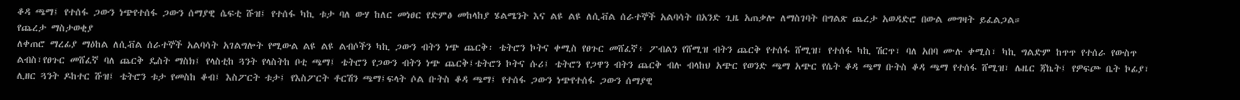ቆዳ ጫማ፤ የተሰፋ ጋውን ነጭየተሰፋ ጋውን ሰማያዊ ሴፍቲ ሹዝ፤ የተሰፋ ካኪ ቱታ ባለ ውሃ ከለር መነፀር የድምፅ መከላከያ ሄልሜንት እና ልዩ ልዩ ለሲቭል ሰራተኞች አልባሳት በአንድ ጊዜ አጠቃሎ ለማስገባት በግልጽ ጨረታ አወዳድሮ በውል መግዛት ይፈልጋል።
የጨረታ ማስታወቂያ
ለቀጠሮ ማረፊያ ማዕከል ለሲቭል ሰራተኞች አልባሳት አገልግሎት የሚውል ልዩ ልዩ ልብሶችን ካኪ ጋውን ብትን ነጭ ጨርቅ፡ ቴትሮን ኮትና ቀሚስ የፀጉር መሸፈኛ፥ ፖብልን የሸሚዝ ብትን ጨርቅ የተሰፋ ሸሚዝ፣ የተሰፋ ካኪ ሽርጥ፣ ባለ አበባ ሙሉ ቀሚስ፣ ካኪ ግልድም ከጥጥ የተሰራ የውስጥ ልብስ፣የፀጉር መሸፈኛ ባለ ጨርቅ ዴስት ማስክ፤ የላስቲከ ጓንት የላስትከ ቦቲ ጫማ፤ ቴትሮን የጋውን ብትን ነጭ ጨርቅ፤ቴትሮን ኮትና ሱሪ፤ ቴትሮን የጋዋን ብትን ጨርቅ ብሉ ብላከህ አጭር የወንድ ጫማ አጭር የሴት ቆዳ ጫማ ቡትስ ቆዳ ጫማ የተሰፋ ሸሚዝ፣ ሌዜር ጃኬት፤ የዎፍጮ ቤት ኮፊያ፣ ሊዘር ጓንት ዶከተር ሹዝ፤ ቴትሮን ቱታ የመስከ ቆብ፤ እስፖርት ቱታ፤ የእስፖርት ቶርሽን ጫማ፤ፍላት ሶል ቡትስ ቆዳ ጫማ፤ የተሰፋ ጋውን ነጭየተሰፋ ጋውን ሰማያዊ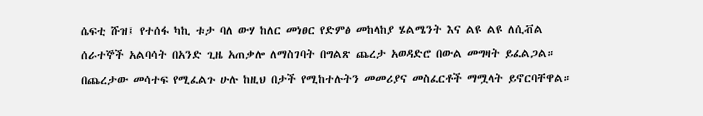ሴፍቲ ሹዝ፤ የተሰፋ ካኪ ቱታ ባለ ውሃ ከለር መነፀር የድምፅ መከላከያ ሄልሜንት እና ልዩ ልዩ ለሲቭል ሰራተኞች አልባሳት በአንድ ጊዜ አጠቃሎ ለማስገባት በግልጽ ጨረታ አወዳድሮ በውል መግዛት ይፈልጋል።
በጨረታው መሳተፍ የሚፈልጉ ሁሉ ከዚህ በታች የሚከተሉትን መመሪያና መስፈርቶች ማሟላት ይኖርባቸዋል።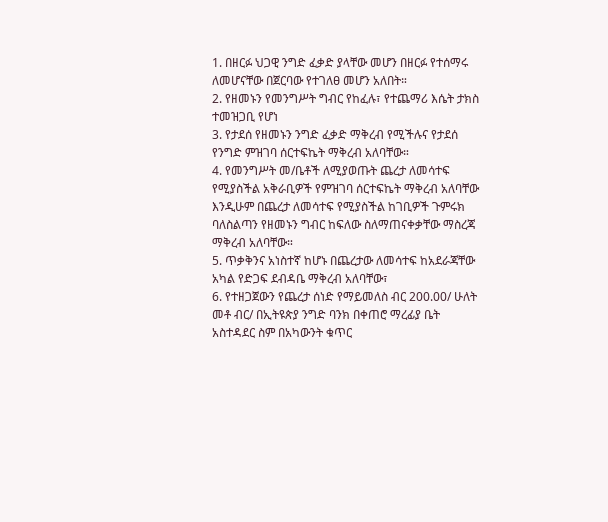1. በዘርፉ ህጋዊ ንግድ ፈቃድ ያላቸው መሆን በዘርፉ የተሰማሩ ለመሆናቸው በጀርባው የተገለፀ መሆን አለበት።
2. የዘመኑን የመንግሥት ግብር የከፈሉ፣ የተጨማሪ እሴት ታክስ ተመዝጋቢ የሆነ
3. የታደሰ የዘመኑን ንግድ ፈቃድ ማቅረብ የሚችሉና የታደሰ የንግድ ምዝገባ ሰርተፍኬት ማቅረብ አለባቸው።
4. የመንግሥት መ/ቤቶች ለሚያወጡት ጨረታ ለመሳተፍ የሚያስችል አቅራቢዎች የምዝገባ ሰርተፍኬት ማቅረብ አለባቸው እንዲሁም በጨረታ ለመሳተፍ የሚያስችል ከገቢዎች ጉምሩክ ባለስልጣን የዘመኑን ግብር ከፍለው ስለማጠናቀቃቸው ማስረጃ ማቅረብ አለባቸው።
5. ጥቃቅንና አነስተኛ ከሆኑ በጨረታው ለመሳተፍ ከአደራጃቸው አካል የድጋፍ ደብዳቤ ማቅረብ አለባቸው፣
6. የተዘጋጀውን የጨረታ ሰነድ የማይመለስ ብር 200.00/ ሁለት መቶ ብር/ በኢትዩጵያ ንግድ ባንክ በቀጠሮ ማረፊያ ቤት አስተዳደር ስም በአካውንት ቁጥር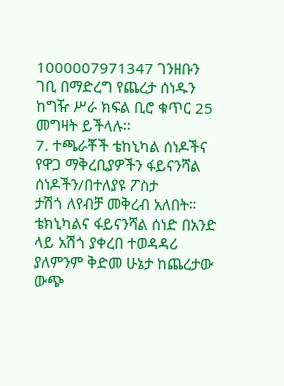1000007971347 ገንዘቡን ገቢ በማድረግ የጨረታ ሰነዱን ከግዥ ሥራ ክፍል ቢሮ ቁጥር 25 መግዛት ይችላሉ፡፡
7. ተጫራቾች ቴከኒካል ሰነዶችና የዋጋ ማቅረቢያዎችን ፋይናንሻል ሰነዶችን/በተለያዩ ፖስታ
ታሽጎ ለየብቻ መቅረብ አለበት። ቴክኒካልና ፋይናንሻል ሰነድ በአንድ ላይ አሽጎ ያቀረበ ተወዳዳሪ ያለምንም ቅድመ ሁኔታ ከጨረታው ውጭ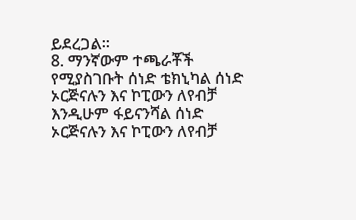ይደረጋል።
8. ማንኛውም ተጫራቾች የሚያስገቡት ሰነድ ቴክኒካል ሰነድ ኦርጅናሉን እና ኮፒውን ለየብቻ እንዲሁም ፋይናንሻል ሰነድ ኦርጅናሉን እና ኮፒውን ለየብቻ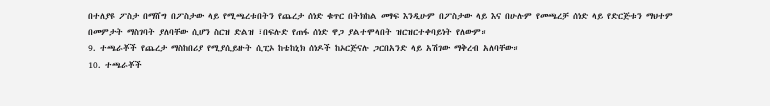በተለያዩ ፖስታ በማሸግ በፖስታው ላይ የሚጫረቱበትን የጨረታ ሰነድ ቁጥር በትክከል መፃፍ እንዲሁም በፖስታው ላይ እና በሁሉም የመጫረቻ ሰነድ ላይ የድርጅቱን ማህተም በመምታት ማስገባት ያለባቸው ሲሆን ስርዝ ድልዝ ፣በፍሉድ የጠፋ ሰነድ ዋጋ ያልተሞላበት ዝርዝርተቀባይነት የለውም።
9. ተጫራቾች የጨረታ ማስከበሪያ የሚያሲይዙት ሲፒኦ ከቴከኒክ ሰነዶች ከኦርጅናሉ ጋርበአንድ ላይ አሽገው ማቅረብ አለባቸው።
10. ተጫራቾች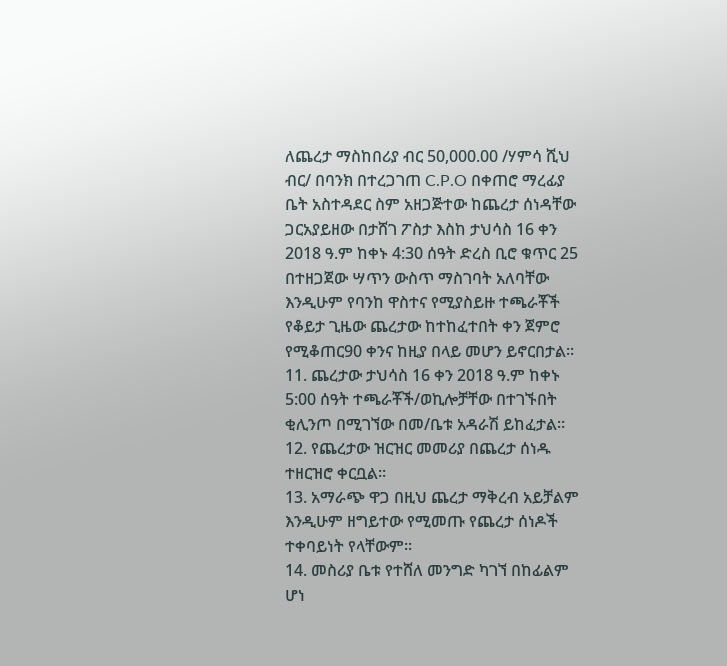ለጨረታ ማስከበሪያ ብር 50,000.00 /ሃምሳ ሺህ ብር/ በባንክ በተረጋገጠ C.P.O በቀጠሮ ማረፊያ ቤት አስተዳደር ስም አዘጋጅተው ከጨረታ ሰነዳቸው ጋርአያይዘው በታሸገ ፖስታ እስከ ታህሳስ 16 ቀን 2018 ዓ.ም ከቀኑ 4:30 ሰዓት ድረስ ቢሮ ቁጥር 25 በተዘጋጀው ሣጥን ውስጥ ማስገባት አለባቸው እንዲሁም የባንከ ዋስተና የሚያስይዙ ተጫራቾች የቆይታ ጊዜው ጨረታው ከተከፈተበት ቀን ጀምሮ የሚቆጠር90 ቀንና ከዚያ በላይ መሆን ይኖርበታል።
11. ጨረታው ታህሳስ 16 ቀን 2018 ዓ.ም ከቀኑ 5:00 ሰዓት ተጫራቾች/ወኪሎቻቸው በተገኙበት ቂሊንጦ በሚገኘው በመ/ቤቱ አዳራሽ ይከፈታል።
12. የጨረታው ዝርዝር መመሪያ በጨረታ ሰነዱ ተዘርዝሮ ቀርቧል።
13. አማራጭ ዋጋ በዚህ ጨረታ ማቅረብ አይቻልም እንዲሁም ዘግይተው የሚመጡ የጨረታ ሰነዶች ተቀባይነት የላቸውም፡፡
14. መስሪያ ቤቱ የተሸለ መንግድ ካገኘ በከፊልም ሆነ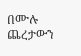በሙሉ ጨረታውን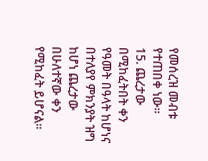የመሰረዝ መብቱ የተጠበቀ ነው፡፡
15. ጨረታው በሚከፈትበት ቀን የዓመት በዓላት ከሆነና በተለያየ ምክንያት ዝግ ከሆነ ጨረታው በሁለተኛው ቀን የሚከፈት ይሆናል።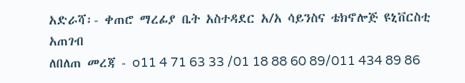አድራሻ፡- ቀጠሮ ማረፊያ ቤት አስተዳደር አ/አ ሳይንስና ቴክኖሎጅ ዩኒቨርስቲ አጠገብ
ለበለጠ መረጃ - o11 4 71 63 33 /01 18 88 60 89/011 434 89 86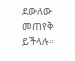ደውለው መጠየቅ ይችላሉ።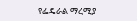የፌዴራል ማረሚያ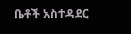ቤቶች አስተዳደር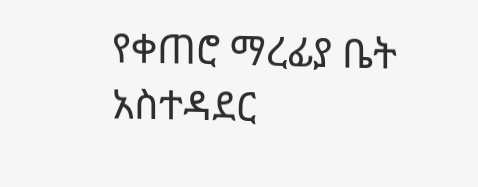የቀጠሮ ማረፊያ ቤት አስተዳደር